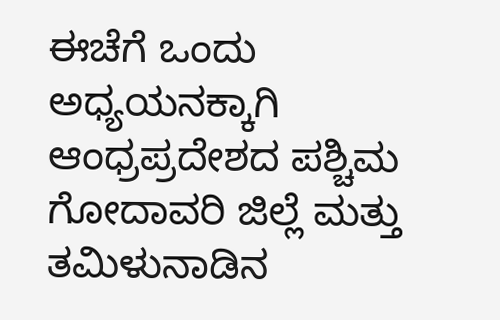ಈಚೆಗೆ ಒಂದು ಅಧ್ಯಯನಕ್ಕಾಗಿ ಆಂಧ್ರಪ್ರದೇಶದ ಪಶ್ಚಿಮ ಗೋದಾವರಿ ಜಿಲ್ಲೆ ಮತ್ತು ತಮಿಳುನಾಡಿನ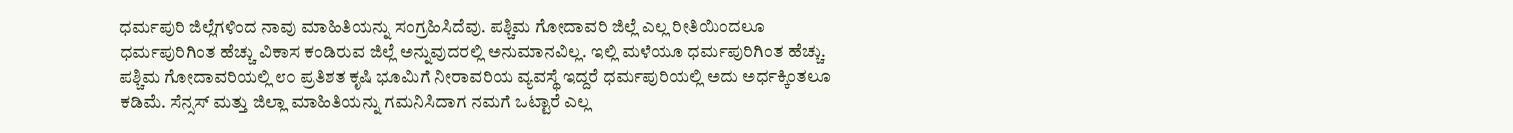ಧರ್ಮಪುರಿ ಜಿಲ್ಲೆಗಳಿಂದ ನಾವು ಮಾಹಿತಿಯನ್ನು ಸಂಗ್ರಹಿಸಿದೆವು. ಪಶ್ಚಿಮ ಗೋದಾವರಿ ಜಿಲ್ಲೆ ಎಲ್ಲ ರೀತಿಯಿಂದಲೂ ಧರ್ಮಪುರಿಗಿಂತ ಹೆಚ್ಚು ವಿಕಾಸ ಕಂಡಿರುವ ಜಿಲ್ಲೆ ಅನ್ನುವುದರಲ್ಲಿ ಅನುಮಾನವಿಲ್ಲ. ಇಲ್ಲಿ ಮಳೆಯೂ ಧರ್ಮಪುರಿಗಿಂತ ಹೆಚ್ಚು. ಪಶ್ಚಿಮ ಗೋದಾವರಿಯಲ್ಲಿ ೮೦ ಪ್ರತಿಶತ ಕೃಷಿ ಭೂಮಿಗೆ ನೀರಾವರಿಯ ವ್ಯವಸ್ಥೆ ಇದ್ದರೆ ಧರ್ಮಪುರಿಯಲ್ಲಿ ಅದು ಅರ್ಧಕ್ಕಿಂತಲೂ ಕಡಿಮೆ. ಸೆನ್ಸಸ್ ಮತ್ತು ಜಿಲ್ಲಾ ಮಾಹಿತಿಯನ್ನು ಗಮನಿಸಿದಾಗ ನಮಗೆ ಒಟ್ಟಾರೆ ಎಲ್ಲ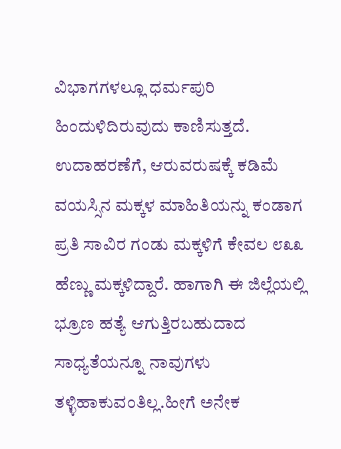ವಿಭಾಗಗಳಲ್ಲೂ ಧರ್ಮಪುರಿ ಹಿಂದುಳಿದಿರುವುದು ಕಾಣಿಸುತ್ತದೆ. ಉದಾಹರಣೆಗೆ, ಆರುವರುಷಕ್ಕೆ ಕಡಿಮೆ ವಯಸ್ಸಿನ ಮಕ್ಕಳ ಮಾಹಿತಿಯನ್ನು ಕಂಡಾಗ ಪ್ರತಿ ಸಾವಿರ ಗಂಡು ಮಕ್ಕಳಿಗೆ ಕೇವಲ ೮೩೩ ಹೆಣ್ಣು ಮಕ್ಕಳಿದ್ದಾರೆ. ಹಾಗಾಗಿ ಈ ಜಿಲ್ಲೆಯಲ್ಲಿ ಭ್ರೂಣ ಹತ್ಯೆ ಆಗುತ್ತಿರಬಹುದಾದ ಸಾಧ್ಯತೆಯನ್ನೂ ನಾವುಗಳು ತಳ್ಳಿಹಾಕುವಂತಿಲ್ಲ.ಹೀಗೆ ಅನೇಕ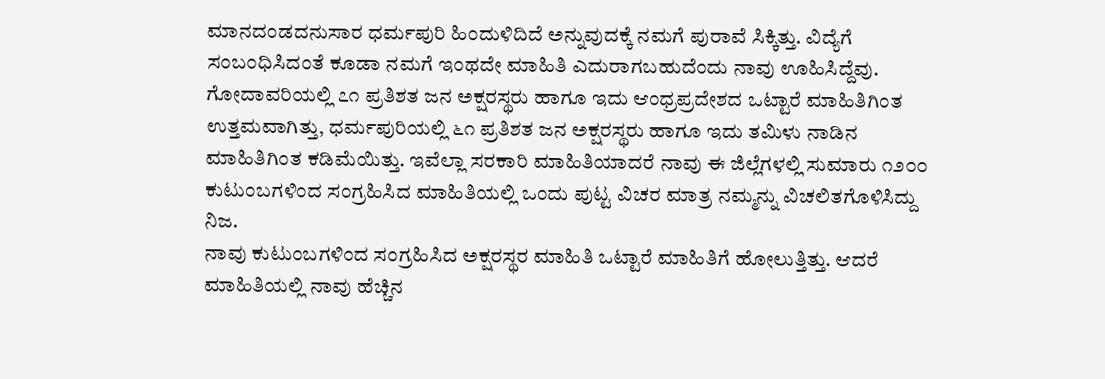ಮಾನದಂಡದನುಸಾರ ಧರ್ಮಪುರಿ ಹಿಂದುಳಿದಿದೆ ಅನ್ನುವುದಕ್ಕೆ ನಮಗೆ ಪುರಾವೆ ಸಿಕ್ಕಿತ್ತು. ವಿದ್ಯೆಗೆ ಸಂಬಂಧಿಸಿದಂತೆ ಕೂಡಾ ನಮಗೆ ಇಂಥದೇ ಮಾಹಿತಿ ಎದುರಾಗಬಹುದೆಂದು ನಾವು ಊಹಿಸಿದ್ದೆವು. ಗೋದಾವರಿಯಲ್ಲಿ ೭೧ ಪ್ರತಿಶತ ಜನ ಅಕ್ಷರಸ್ಥರು ಹಾಗೂ ಇದು ಆಂಧ್ರಪ್ರದೇಶದ ಒಟ್ಟಾರೆ ಮಾಹಿತಿಗಿಂತ ಉತ್ತಮವಾಗಿತ್ತು, ಧರ್ಮಪುರಿಯಲ್ಲಿ ೬೧ ಪ್ರತಿಶತ ಜನ ಅಕ್ಷರಸ್ಥರು ಹಾಗೂ ಇದು ತಮಿಳು ನಾಡಿನ ಮಾಹಿತಿಗಿಂತ ಕಡಿಮೆಯಿತ್ತು. ಇವೆಲ್ಲಾ ಸರಕಾರಿ ಮಾಹಿತಿಯಾದರೆ ನಾವು ಈ ಜಿಲ್ಲೆಗಳಲ್ಲಿ ಸುಮಾರು ೧೨೦೦ ಕುಟುಂಬಗಳಿಂದ ಸಂಗ್ರಹಿಸಿದ ಮಾಹಿತಿಯಲ್ಲಿ ಒಂದು ಪುಟ್ಟ ವಿಚರ ಮಾತ್ರ ನಮ್ಮನ್ನು ವಿಚಲಿತಗೊಳಿಸಿದ್ದು ನಿಜ.
ನಾವು ಕುಟುಂಬಗಳಿಂದ ಸಂಗ್ರಹಿಸಿದ ಅಕ್ಷರಸ್ಥರ ಮಾಹಿತಿ ಒಟ್ಟಾರೆ ಮಾಹಿತಿಗೆ ಹೋಲುತ್ತಿತ್ತು. ಆದರೆ ಮಾಹಿತಿಯಲ್ಲಿ ನಾವು ಹೆಚ್ಚಿನ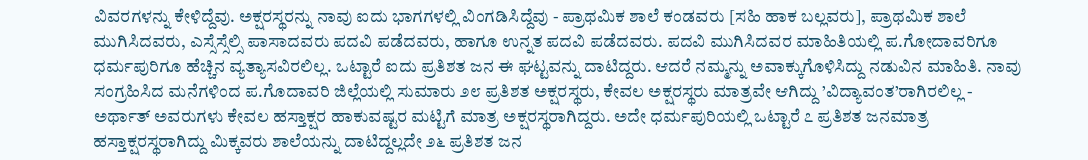ವಿವರಗಳನ್ನು ಕೇಳಿದ್ದೆವು. ಅಕ್ಷರಸ್ಥರನ್ನು ನಾವು ಐದು ಭಾಗಗಳಲ್ಲಿ ವಿಂಗಡಿಸಿದ್ದೆವು - ಪ್ರಾಥಮಿಕ ಶಾಲೆ ಕಂಡವರು [ಸಹಿ ಹಾಕ ಬಲ್ಲವರು], ಪ್ರಾಥಮಿಕ ಶಾಲೆ ಮುಗಿಸಿದವರು, ಎಸ್ಸೆಸ್ಸೆಲ್ಸಿ ಪಾಸಾದವರು ಪದವಿ ಪಡೆದವರು, ಹಾಗೂ ಉನ್ನತ ಪದವಿ ಪಡೆದವರು. ಪದವಿ ಮುಗಿಸಿದವರ ಮಾಹಿತಿಯಲ್ಲಿ ಪ.ಗೋದಾವರಿಗೂ ಧರ್ಮಪುರಿಗೂ ಹೆಚ್ಚಿನ ವ್ಯತ್ಯಾಸವಿರಲಿಲ್ಲ. ಒಟ್ಟಾರೆ ಐದು ಪ್ರತಿಶತ ಜನ ಈ ಘಟ್ಟವನ್ನು ದಾಟಿದ್ದರು. ಆದರೆ ನಮ್ಮನ್ನು ಅವಾಕ್ಕುಗೊಳಿಸಿದ್ದು ನಡುವಿನ ಮಾಹಿತಿ. ನಾವು ಸಂಗ್ರಹಿಸಿದ ಮನೆಗಳಿಂದ ಪ.ಗೊದಾವರಿ ಜಿಲ್ಲೆಯಲ್ಲಿ ಸುಮಾರು ೨೮ ಪ್ರತಿಶತ ಅಕ್ಷರಸ್ಥರು, ಕೇವಲ ಅಕ್ಷರಸ್ಥರು ಮಾತ್ರವೇ ಆಗಿದ್ದು ’ವಿದ್ಯಾವಂತ’ರಾಗಿರಲಿಲ್ಲ - ಅರ್ಥಾತ್ ಅವರುಗಳು ಕೇವಲ ಹಸ್ತಾಕ್ಷರ ಹಾಕುವಷ್ಟರ ಮಟ್ಟಿಗೆ ಮಾತ್ರ ಅಕ್ಷರಸ್ಥರಾಗಿದ್ದರು. ಅದೇ ಧರ್ಮಪುರಿಯಲ್ಲಿ ಒಟ್ಟಾರೆ ೭ ಪ್ರತಿಶತ ಜನಮಾತ್ರ ಹಸ್ತಾಕ್ಷರಸ್ಥರಾಗಿದ್ದು ಮಿಕ್ಕವರು ಶಾಲೆಯನ್ನು ದಾಟಿದ್ದಲ್ಲದೇ ೨೬ ಪ್ರತಿಶತ ಜನ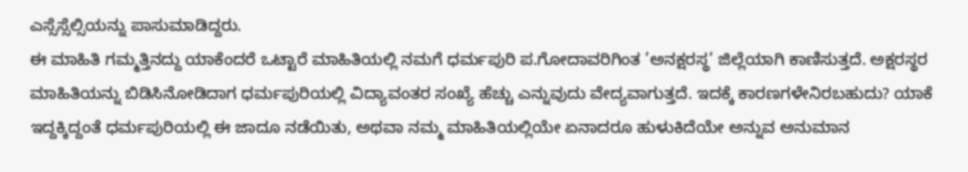ಎಸ್ಸೆಸ್ಸೆಲ್ಸಿಯನ್ನು ಪಾಸುಮಾಡಿದ್ದರು.
ಈ ಮಾಹಿತಿ ಗಮ್ಮತ್ತಿನದ್ದು ಯಾಕೆಂದರೆ ಒಟ್ಟಾರೆ ಮಾಹಿತಿಯಲ್ಲಿ ನಮಗೆ ಧರ್ಮಪುರಿ ಪ.ಗೋದಾವರಿಗಿಂತ ’ಅನಕ್ಷರಸ್ಥ’ ಜಿಲ್ಲೆಯಾಗಿ ಕಾಣಿಸುತ್ತದೆ. ಅಕ್ಷರಸ್ಥರ ಮಾಹಿತಿಯನ್ನು ಬಿಡಿಸಿನೋಡಿದಾಗ ಧರ್ಮಪುರಿಯಲ್ಲಿ ವಿದ್ಯಾವಂತರ ಸಂಖ್ಯೆ ಹೆಚ್ಚು ಎನ್ನುವುದು ವೇದ್ಯವಾಗುತ್ತದೆ. ಇದಕ್ಕೆ ಕಾರಣಗಳೇನಿರಬಹುದು? ಯಾಕೆ ಇದ್ದಕ್ಕಿದ್ದಂತೆ ಧರ್ಮಪುರಿಯಲ್ಲಿ ಈ ಜಾದೂ ನಡೆಯಿತು, ಅಥವಾ ನಮ್ಮ ಮಾಹಿತಿಯಲ್ಲಿಯೇ ಏನಾದರೂ ಹುಳುಕಿದೆಯೇ ಅನ್ನುವ ಅನುಮಾನ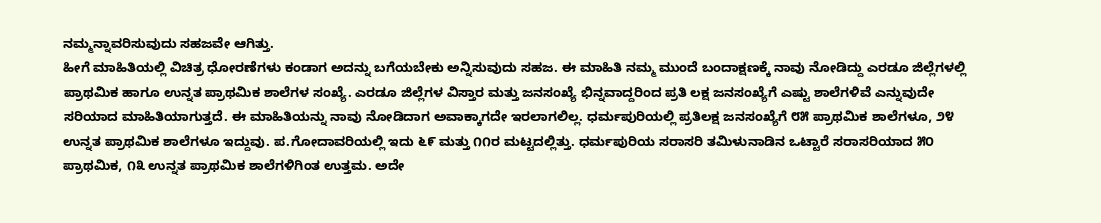ನಮ್ಮನ್ನಾವರಿಸುವುದು ಸಹಜವೇ ಆಗಿತ್ತು.
ಹೀಗೆ ಮಾಹಿತಿಯಲ್ಲಿ ವಿಚಿತ್ರ ಧೋರಣೆಗಳು ಕಂಡಾಗ ಅದನ್ನು ಬಗೆಯಬೇಕು ಅನ್ನಿಸುವುದು ಸಹಜ. ಈ ಮಾಹಿತಿ ನಮ್ಮ ಮುಂದೆ ಬಂದಾಕ್ಷಣಕ್ಕೆ ನಾವು ನೋಡಿದ್ದು ಎರಡೂ ಜಿಲ್ಲೆಗಳಲ್ಲಿ ಪ್ರಾಥಮಿಕ ಹಾಗೂ ಉನ್ನತ ಪ್ರಾಥಮಿಕ ಶಾಲೆಗಳ ಸಂಖ್ಯೆ. ಎರಡೂ ಜಿಲ್ಲೆಗಳ ವಿಸ್ತಾರ ಮತ್ತು ಜನಸಂಖ್ಯೆ ಭಿನ್ನವಾದ್ದರಿಂದ ಪ್ರತಿ ಲಕ್ಷ ಜನಸಂಖ್ಯೆಗೆ ಎಷ್ಟು ಶಾಲೆಗಳಿವೆ ಎನ್ನುವುದೇ ಸರಿಯಾದ ಮಾಹಿತಿಯಾಗುತ್ತದೆ. ಈ ಮಾಹಿತಿಯನ್ನು ನಾವು ನೋಡಿದಾಗ ಅವಾಕ್ಕಾಗದೇ ಇರಲಾಗಲಿಲ್ಲ. ಧರ್ಮಪುರಿಯಲ್ಲಿ ಪ್ರತಿಲಕ್ಷ ಜನಸಂಖ್ಯೆಗೆ ೮೫ ಪ್ರಾಥಮಿಕ ಶಾಲೆಗಳೂ, ೨೪ ಉನ್ನತ ಪ್ರಾಥಮಿಕ ಶಾಲೆಗಳೂ ಇದ್ದುವು. ಪ.ಗೋದಾವರಿಯಲ್ಲಿ ಇದು ೬೯ ಮತ್ತು ೧೧ರ ಮಟ್ಟದಲ್ಲಿತ್ತು. ಧರ್ಮಪುರಿಯ ಸರಾಸರಿ ತಮಿಳುನಾಡಿನ ಒಟ್ಟಾರೆ ಸರಾಸರಿಯಾದ ೫೦ ಪ್ರಾಥಮಿಕ, ೧೩ ಉನ್ನತ ಪ್ರಾಥಮಿಕ ಶಾಲೆಗಳಿಗಿಂತ ಉತ್ತಮ. ಅದೇ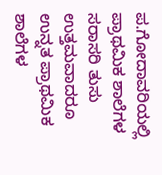ಪ.ಗೋದಾವರಿಯಲ್ಲಿ ಪ್ರಾಥಮಿಕ ಶಾಲೆಗಳ ಸರಾಸರಿ ತುಸು ಉತ್ತಮವಾದರೂ ಉನ್ನತ ಪ್ರಾಥಮಿಕ ಶಾಲೆಗಳ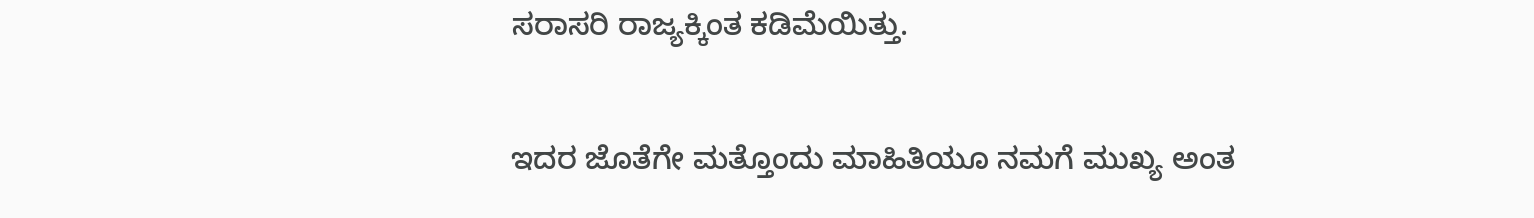ಸರಾಸರಿ ರಾಜ್ಯಕ್ಕಿಂತ ಕಡಿಮೆಯಿತ್ತು.

ಇದರ ಜೊತೆಗೇ ಮತ್ತೊಂದು ಮಾಹಿತಿಯೂ ನಮಗೆ ಮುಖ್ಯ ಅಂತ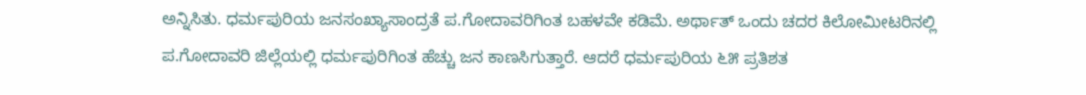ಅನ್ನಿಸಿತು. ಧರ್ಮಪುರಿಯ ಜನಸಂಖ್ಯಾಸಾಂದ್ರತೆ ಪ.ಗೋದಾವರಿಗಿಂತ ಬಹಳವೇ ಕಡಿಮೆ. ಅರ್ಥಾತ್ ಒಂದು ಚದರ ಕಿಲೋಮೀಟರಿನಲ್ಲಿ ಪ.ಗೋದಾವರಿ ಜಿಲ್ಲೆಯಲ್ಲಿ ಧರ್ಮಪುರಿಗಿಂತ ಹೆಚ್ಚು ಜನ ಕಾಣಸಿಗುತ್ತಾರೆ. ಆದರೆ ಧರ್ಮಪುರಿಯ ೬೫ ಪ್ರತಿಶತ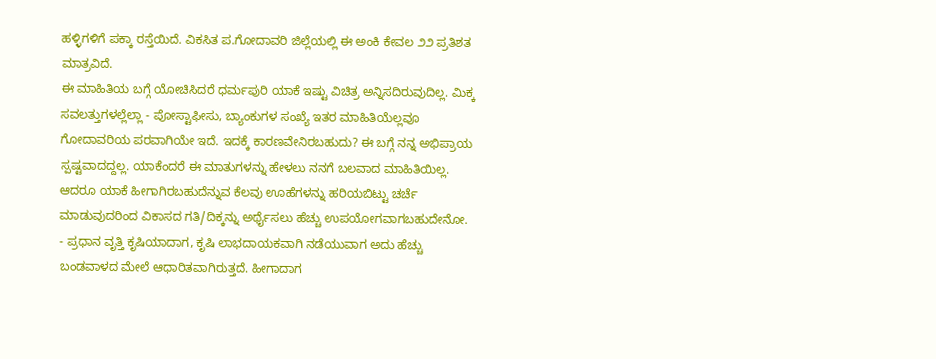ಹಳ್ಳಿಗಳಿಗೆ ಪಕ್ಕಾ ರಸ್ತೆಯಿದೆ. ವಿಕಸಿತ ಪ.ಗೋದಾವರಿ ಜಿಲ್ಲೆಯಲ್ಲಿ ಈ ಅಂಕಿ ಕೇವಲ ೨೨ ಪ್ರತಿಶತ ಮಾತ್ರವಿದೆ.
ಈ ಮಾಹಿತಿಯ ಬಗ್ಗೆ ಯೋಚಿಸಿದರೆ ಧರ್ಮಪುರಿ ಯಾಕೆ ಇಷ್ಟು ವಿಚಿತ್ರ ಅನ್ನಿಸದಿರುವುದಿಲ್ಲ. ಮಿಕ್ಕ ಸವಲತ್ತುಗಳಲ್ಲೆಲ್ಲಾ - ಪೋಸ್ಟಾಫೀಸು, ಬ್ಯಾಂಕುಗಳ ಸಂಖ್ಯೆ ಇತರ ಮಾಹಿತಿಯೆಲ್ಲವೂ ಗೋದಾವರಿಯ ಪರವಾಗಿಯೇ ಇದೆ. ಇದಕ್ಕೆ ಕಾರಣವೇನಿರಬಹುದು? ಈ ಬಗ್ಗೆ ನನ್ನ ಅಭಿಪ್ರಾಯ ಸ್ಪಷ್ಟವಾದದ್ದಲ್ಲ. ಯಾಕೆಂದರೆ ಈ ಮಾತುಗಳನ್ನು ಹೇಳಲು ನನಗೆ ಬಲವಾದ ಮಾಹಿತಿಯಿಲ್ಲ. ಆದರೂ ಯಾಕೆ ಹೀಗಾಗಿರಬಹುದೆನ್ನುವ ಕೆಲವು ಊಹೆಗಳನ್ನು ಹರಿಯಬಿಟ್ಟು ಚರ್ಚೆ ಮಾಡುವುದರಿಂದ ವಿಕಾಸದ ಗತಿ/ದಿಕ್ಕನ್ನು ಅರ್ಥೈಸಲು ಹೆಚ್ಚು ಉಪಯೋಗವಾಗಬಹುದೇನೋ.
- ಪ್ರಧಾನ ವೃತ್ತಿ ಕೃಷಿಯಾದಾಗ, ಕೃಷಿ ಲಾಭದಾಯಕವಾಗಿ ನಡೆಯುವಾಗ ಅದು ಹೆಚ್ಚು ಬಂಡವಾಳದ ಮೇಲೆ ಆಧಾರಿತವಾಗಿರುತ್ತದೆ. ಹೀಗಾದಾಗ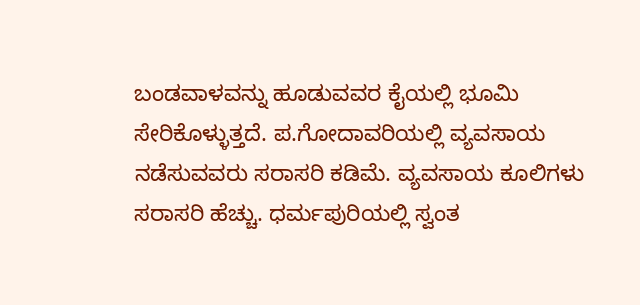ಬಂಡವಾಳವನ್ನು ಹೂಡುವವರ ಕೈಯಲ್ಲಿ ಭೂಮಿ ಸೇರಿಕೊಳ್ಳುತ್ತದೆ. ಪ.ಗೋದಾವರಿಯಲ್ಲಿ ವ್ಯವಸಾಯ ನಡೆಸುವವರು ಸರಾಸರಿ ಕಡಿಮೆ. ವ್ಯವಸಾಯ ಕೂಲಿಗಳು ಸರಾಸರಿ ಹೆಚ್ಚು. ಧರ್ಮಪುರಿಯಲ್ಲಿ ಸ್ವಂತ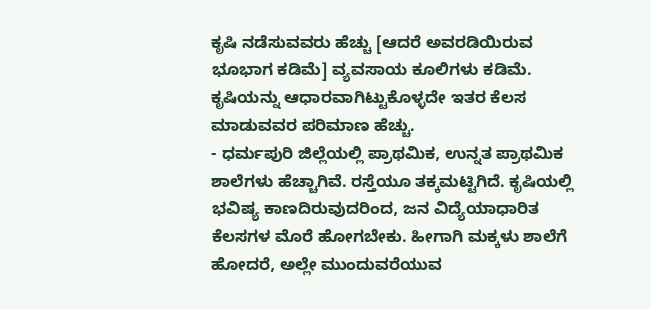ಕೃಷಿ ನಡೆಸುವವರು ಹೆಚ್ಚು [ಆದರೆ ಅವರಡಿಯಿರುವ ಭೂಭಾಗ ಕಡಿಮೆ] ವ್ಯವಸಾಯ ಕೂಲಿಗಳು ಕಡಿಮೆ. ಕೃಷಿಯನ್ನು ಆಧಾರವಾಗಿಟ್ಟುಕೊಳ್ಳದೇ ಇತರ ಕೆಲಸ ಮಾಡುವವರ ಪರಿಮಾಣ ಹೆಚ್ಚು.
- ಧರ್ಮಪುರಿ ಜಿಲ್ಲೆಯಲ್ಲಿ ಪ್ರಾಥಮಿಕ, ಉನ್ನತ ಪ್ರಾಥಮಿಕ ಶಾಲೆಗಳು ಹೆಚ್ಚಾಗಿವೆ. ರಸ್ತೆಯೂ ತಕ್ಕಮಟ್ಟಿಗಿದೆ. ಕೃಷಿಯಲ್ಲಿ ಭವಿಷ್ಯ ಕಾಣದಿರುವುದರಿಂದ, ಜನ ವಿದ್ಯೆಯಾಧಾರಿತ ಕೆಲಸಗಳ ಮೊರೆ ಹೋಗಬೇಕು. ಹೀಗಾಗಿ ಮಕ್ಕಳು ಶಾಲೆಗೆ ಹೋದರೆ, ಅಲ್ಲೇ ಮುಂದುವರೆಯುವ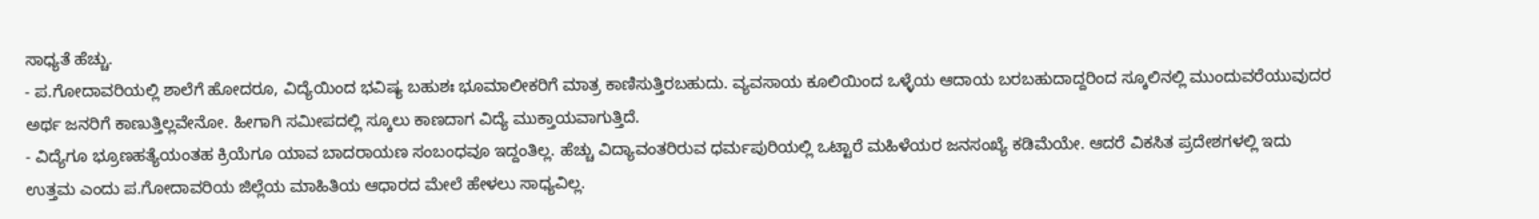ಸಾಧ್ಯತೆ ಹೆಚ್ಚು.
- ಪ.ಗೋದಾವರಿಯಲ್ಲಿ ಶಾಲೆಗೆ ಹೋದರೂ, ವಿದ್ಯೆಯಿಂದ ಭವಿಷ್ಯ ಬಹುಶಃ ಭೂಮಾಲೀಕರಿಗೆ ಮಾತ್ರ ಕಾಣಿಸುತ್ತಿರಬಹುದು. ವ್ಯವಸಾಯ ಕೂಲಿಯಿಂದ ಒಳ್ಳೆಯ ಆದಾಯ ಬರಬಹುದಾದ್ದರಿಂದ ಸ್ಕೂಲಿನಲ್ಲಿ ಮುಂದುವರೆಯುವುದರ ಅರ್ಥ ಜನರಿಗೆ ಕಾಣುತ್ತಿಲ್ಲವೇನೋ. ಹೀಗಾಗಿ ಸಮೀಪದಲ್ಲಿ ಸ್ಕೂಲು ಕಾಣದಾಗ ವಿದ್ಯೆ ಮುಕ್ತಾಯವಾಗುತ್ತಿದೆ.
- ವಿದ್ಯೆಗೂ ಭ್ರೂಣಹತ್ಯೆಯಂತಹ ಕ್ರಿಯೆಗೂ ಯಾವ ಬಾದರಾಯಣ ಸಂಬಂಧವೂ ಇದ್ದಂತಿಲ್ಲ. ಹೆಚ್ಚು ವಿದ್ಯಾವಂತರಿರುವ ಧರ್ಮಪುರಿಯಲ್ಲಿ ಒಟ್ಟಾರೆ ಮಹಿಳೆಯರ ಜನಸಂಖ್ಯೆ ಕಡಿಮೆಯೇ. ಆದರೆ ವಿಕಸಿತ ಪ್ರದೇಶಗಳಲ್ಲಿ ಇದು ಉತ್ತಮ ಎಂದು ಪ.ಗೋದಾವರಿಯ ಜಿಲ್ಲೆಯ ಮಾಹಿತಿಯ ಆಧಾರದ ಮೇಲೆ ಹೇಳಲು ಸಾಧ್ಯವಿಲ್ಲ.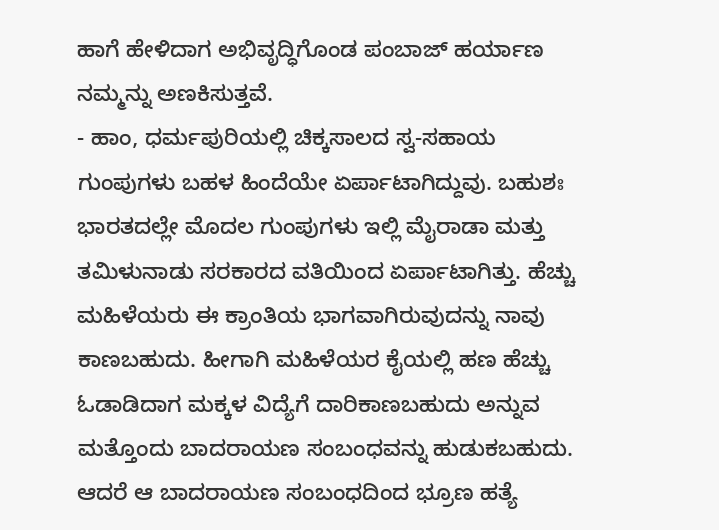ಹಾಗೆ ಹೇಳಿದಾಗ ಅಭಿವೃದ್ಧಿಗೊಂಡ ಪಂಬಾಜ್ ಹರ್ಯಾಣ ನಮ್ಮನ್ನು ಅಣಕಿಸುತ್ತವೆ.
- ಹಾಂ, ಧರ್ಮಪುರಿಯಲ್ಲಿ ಚಿಕ್ಕಸಾಲದ ಸ್ವ-ಸಹಾಯ ಗುಂಪುಗಳು ಬಹಳ ಹಿಂದೆಯೇ ಏರ್ಪಾಟಾಗಿದ್ದುವು. ಬಹುಶಃ ಭಾರತದಲ್ಲೇ ಮೊದಲ ಗುಂಪುಗಳು ಇಲ್ಲಿ ಮೈರಾಡಾ ಮತ್ತು ತಮಿಳುನಾಡು ಸರಕಾರದ ವತಿಯಿಂದ ಏರ್ಪಾಟಾಗಿತ್ತು. ಹೆಚ್ಚು ಮಹಿಳೆಯರು ಈ ಕ್ರಾಂತಿಯ ಭಾಗವಾಗಿರುವುದನ್ನು ನಾವು ಕಾಣಬಹುದು. ಹೀಗಾಗಿ ಮಹಿಳೆಯರ ಕೈಯಲ್ಲಿ ಹಣ ಹೆಚ್ಚು ಓಡಾಡಿದಾಗ ಮಕ್ಕಳ ವಿದ್ಯೆಗೆ ದಾರಿಕಾಣಬಹುದು ಅನ್ನುವ ಮತ್ತೊಂದು ಬಾದರಾಯಣ ಸಂಬಂಧವನ್ನು ಹುಡುಕಬಹುದು. ಆದರೆ ಆ ಬಾದರಾಯಣ ಸಂಬಂಧದಿಂದ ಭ್ರೂಣ ಹತ್ಯೆ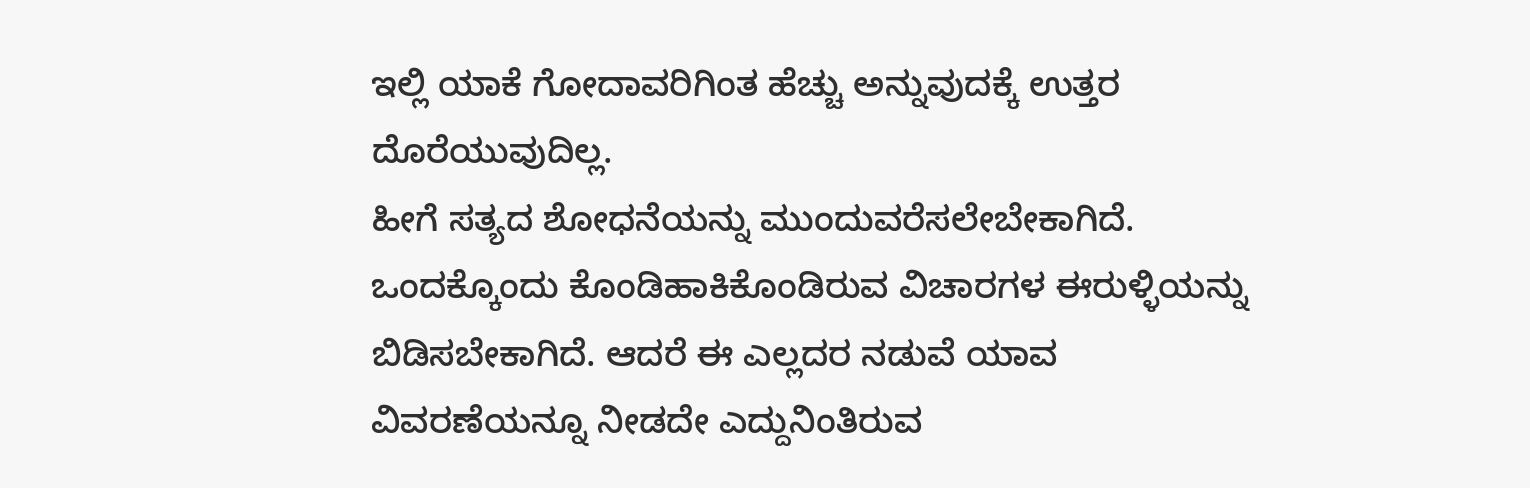ಇಲ್ಲಿ ಯಾಕೆ ಗೋದಾವರಿಗಿಂತ ಹೆಚ್ಚು ಅನ್ನುವುದಕ್ಕೆ ಉತ್ತರ ದೊರೆಯುವುದಿಲ್ಲ.
ಹೀಗೆ ಸತ್ಯದ ಶೋಧನೆಯನ್ನು ಮುಂದುವರೆಸಲೇಬೇಕಾಗಿದೆ. ಒಂದಕ್ಕೊಂದು ಕೊಂಡಿಹಾಕಿಕೊಂಡಿರುವ ವಿಚಾರಗಳ ಈರುಳ್ಳಿಯನ್ನು ಬಿಡಿಸಬೇಕಾಗಿದೆ. ಆದರೆ ಈ ಎಲ್ಲದರ ನಡುವೆ ಯಾವ ವಿವರಣೆಯನ್ನೂ ನೀಡದೇ ಎದ್ದುನಿಂತಿರುವ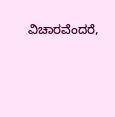ವಿಚಾರವೆಂದರೆ,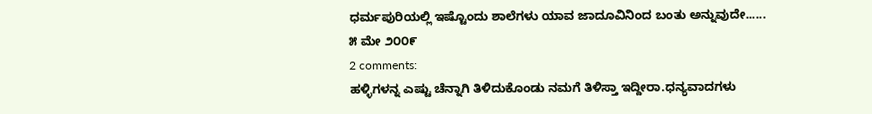ಧರ್ಮಪುರಿಯಲ್ಲಿ ಇಷ್ಟೊಂದು ಶಾಲೆಗಳು ಯಾವ ಜಾದೂವಿನಿಂದ ಬಂತು ಅನ್ನುವುದೇ......
೫ ಮೇ ೨೦೦೯
2 comments:
ಹಳ್ಳಿಗಳನ್ನ ಎಷ್ಟು ಚೆನ್ನಾಗಿ ತಿಳಿದುಕೊಂಡು ನಮಗೆ ತಿಳಿಸ್ತಾ ಇದ್ದೀರಾ.ಧನ್ಯವಾದಗಳು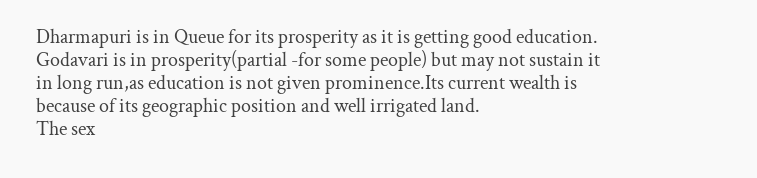Dharmapuri is in Queue for its prosperity as it is getting good education.
Godavari is in prosperity(partial -for some people) but may not sustain it in long run,as education is not given prominence.Its current wealth is because of its geographic position and well irrigated land.
The sex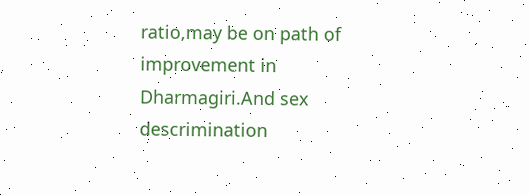ratio,may be on path of improvement in Dharmagiri.And sex descrimination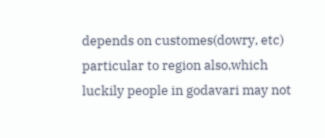depends on customes(dowry, etc) particular to region also,which luckily people in godavari may not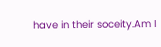have in their soceity.Am I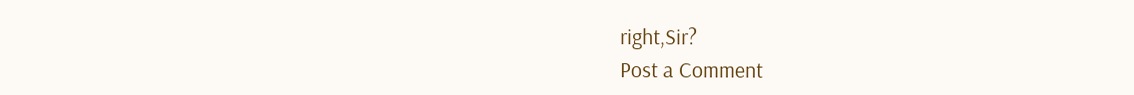right,Sir?
Post a Comment